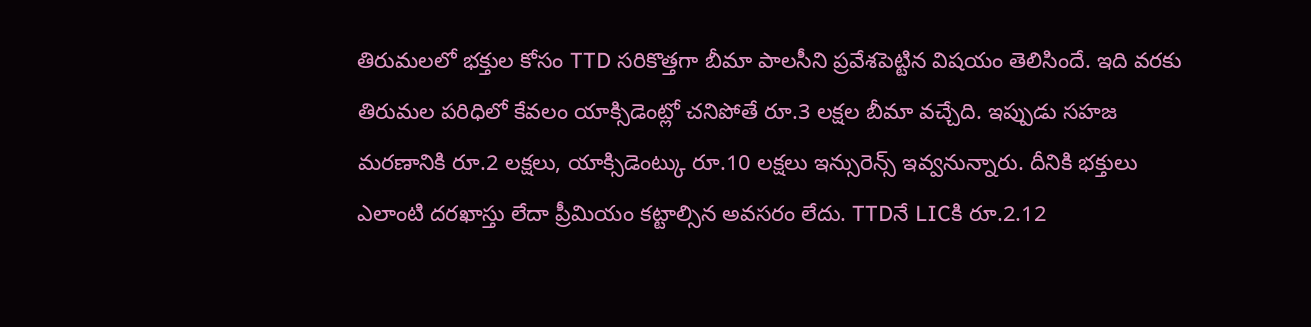తిరుమలలో భక్తుల కోసం TTD సరికొత్తగా బీమా పాలసీని ప్రవేశపెట్టిన విషయం తెలిసిందే. ఇది వరకు తిరుమల పరిధిలో కేవలం యాక్సిడెంట్లో చనిపోతే రూ.3 లక్షల బీమా వచ్చేది. ఇప్పుడు సహజ మరణానికి రూ.2 లక్షలు, యాక్సిడెంట్కు రూ.10 లక్షలు ఇన్సురెన్స్ ఇవ్వనున్నారు. దీనికి భక్తులు ఎలాంటి దరఖాస్తు లేదా ప్రీమియం కట్టాల్సిన అవసరం లేదు. TTDనే LICకి రూ.2.12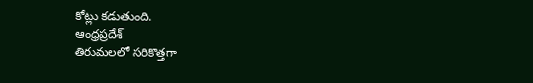కోట్లు కడుతుంది.
ఆంధ్రప్రదేశ్
తిరుమలలో సరికొత్తగా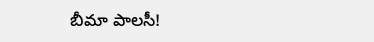బీమా పాలసీ!